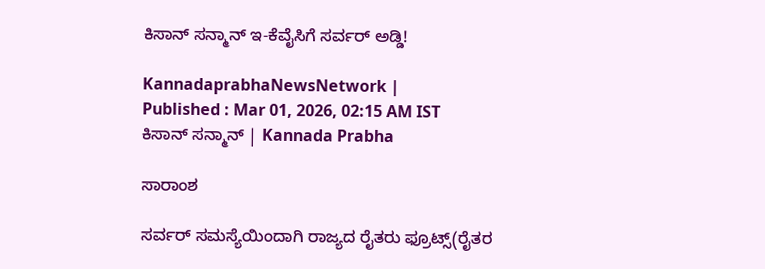ಕಿಸಾನ್‌ ಸನ್ಮಾನ್‌ ಇ-ಕೆವೈಸಿಗೆ ಸರ್ವರ್‌ ಅಡ್ಡಿ!

KannadaprabhaNewsNetwork |
Published : Mar 01, 2026, 02:15 AM IST
ಕಿಸಾನ್‌ ಸನ್ಮಾನ್‌ | Kannada Prabha

ಸಾರಾಂಶ

ಸರ್ವರ್‌ ಸಮಸ್ಯೆಯಿಂದಾಗಿ ರಾಜ್ಯದ ರೈತರು ಫ್ರೂಟ್ಸ್‌(ರೈತರ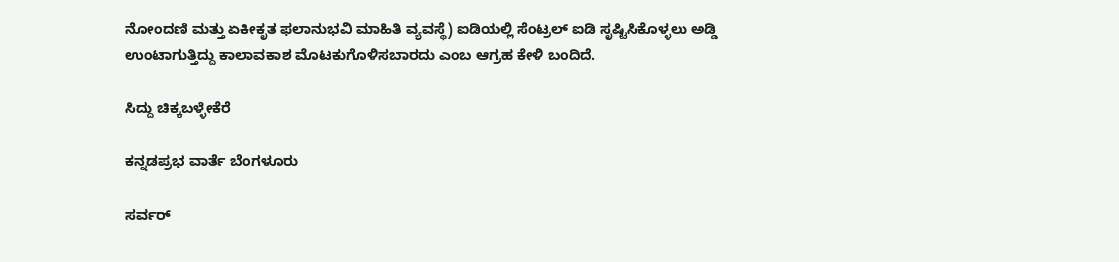ನೋಂದಣಿ ಮತ್ತು ಏಕೀಕೃತ ಫಲಾನುಭವಿ ಮಾಹಿತಿ ವ್ಯವಸ್ಥೆ) ಐಡಿಯಲ್ಲಿ ಸೆಂಟ್ರಲ್‌ ಐಡಿ ಸೃಷ್ಟಿಸಿಕೊಳ್ಳಲು ಅಡ್ಡಿ ಉಂಟಾಗುತ್ತಿದ್ದು ಕಾಲಾವಕಾಶ ಮೊಟಕುಗೊಳಿಸಬಾರದು ಎಂಬ ಆಗ್ರಹ ಕೇಳಿ ಬಂದಿದೆ.

ಸಿದ್ದು ಚಿಕ್ಕಬಳ್ಳೇಕೆರೆ

ಕನ್ನಡಪ್ರಭ ವಾರ್ತೆ ಬೆಂಗಳೂರು

ಸರ್ವರ್‌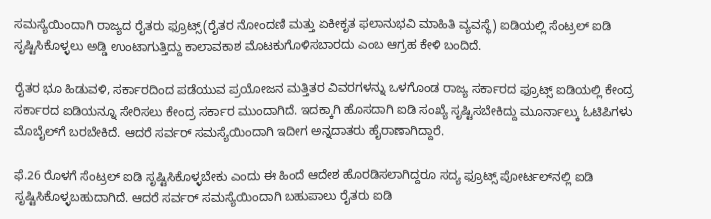ಸಮಸ್ಯೆಯಿಂದಾಗಿ ರಾಜ್ಯದ ರೈತರು ಫ್ರೂಟ್ಸ್‌(ರೈತರ ನೋಂದಣಿ ಮತ್ತು ಏಕೀಕೃತ ಫಲಾನುಭವಿ ಮಾಹಿತಿ ವ್ಯವಸ್ಥೆ) ಐಡಿಯಲ್ಲಿ ಸೆಂಟ್ರಲ್‌ ಐಡಿ ಸೃಷ್ಟಿಸಿಕೊಳ್ಳಲು ಅಡ್ಡಿ ಉಂಟಾಗುತ್ತಿದ್ದು ಕಾಲಾವಕಾಶ ಮೊಟಕುಗೊಳಿಸಬಾರದು ಎಂಬ ಆಗ್ರಹ ಕೇಳಿ ಬಂದಿದೆ.

ರೈತರ ಭೂ ಹಿಡುವಳಿ, ಸರ್ಕಾರದಿಂದ ಪಡೆಯುವ ಪ್ರಯೋಜನ ಮತ್ತಿತರ ವಿವರಗಳನ್ನು ಒಳಗೊಂಡ ರಾಜ್ಯ ಸರ್ಕಾರದ ಫ್ರೂಟ್ಸ್‌ ಐಡಿಯಲ್ಲಿ ಕೇಂದ್ರ ಸರ್ಕಾರದ ಐಡಿಯನ್ನೂ ಸೇರಿಸಲು ಕೇಂದ್ರ ಸರ್ಕಾರ ಮುಂದಾಗಿದೆ. ಇದಕ್ಕಾಗಿ ಹೊಸದಾಗಿ ಐಡಿ ಸಂಖ್ಯೆ ಸೃಷ್ಟಿಸಬೇಕಿದ್ದು ಮೂರ್ನಾಲ್ಕು ಓಟಿಪಿಗಳು ಮೊಬೈಲ್‌ಗೆ ಬರಬೇಕಿದೆ. ಆದರೆ ಸರ್ವರ್‌ ಸಮಸ್ಯೆಯಿಂದಾಗಿ ಇದೀಗ ಅನ್ನದಾತರು ಹೈರಾಣಾಗಿದ್ದಾರೆ.

ಫೆ.26 ರೊಳಗೆ ಸೆಂಟ್ರಲ್‌ ಐಡಿ ಸೃಷ್ಟಿಸಿಕೊಳ್ಳಬೇಕು ಎಂದು ಈ ಹಿಂದೆ ಆದೇಶ ಹೊರಡಿಸಲಾಗಿದ್ದರೂ ಸದ್ಯ ಫ್ರೂಟ್ಸ್‌ ಪೋರ್ಟಲ್‌ನಲ್ಲಿ ಐಡಿ ಸೃಷ್ಟಿಸಿಕೊಳ್ಳಬಹುದಾಗಿದೆ. ಆದರೆ ಸರ್ವರ್‌ ಸಮಸ್ಯೆಯಿಂದಾಗಿ ಬಹುಪಾಲು ರೈತರು ಐಡಿ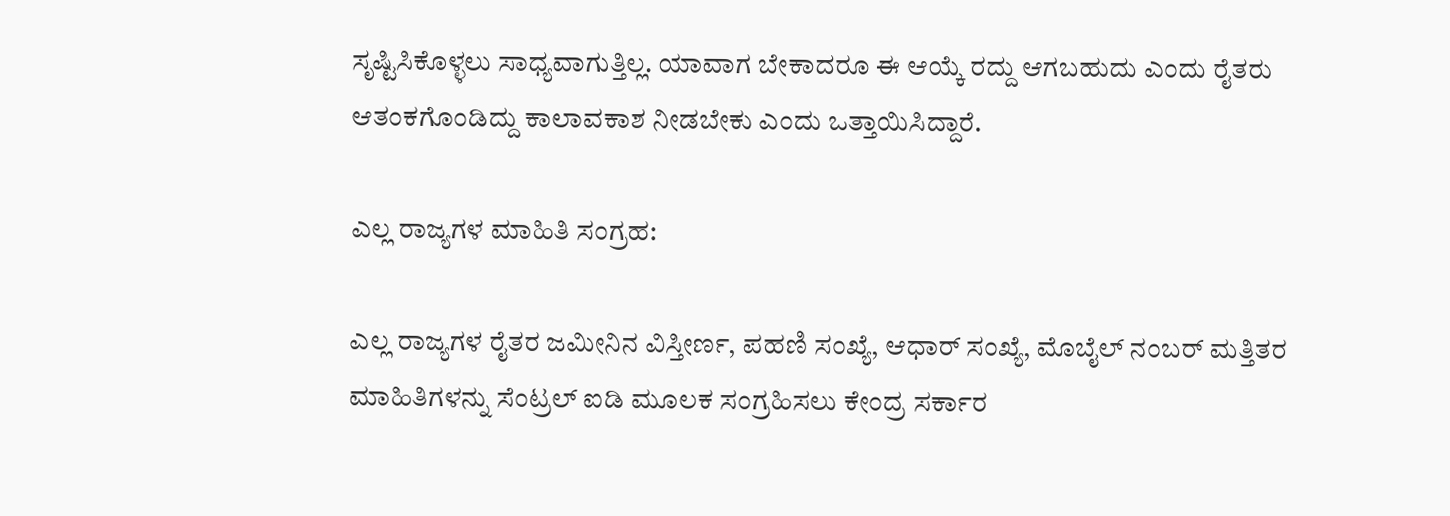ಸೃಷ್ಟಿಸಿಕೊಳ್ಳಲು ಸಾಧ್ಯವಾಗುತ್ತಿಲ್ಲ. ಯಾವಾಗ ಬೇಕಾದರೂ ಈ ಆಯ್ಕೆ ರದ್ದು ಆಗಬಹುದು ಎಂದು ರೈತರು ಆತಂಕಗೊಂಡಿದ್ದು ಕಾಲಾವಕಾಶ ನೀಡಬೇಕು ಎಂದು ಒತ್ತಾಯಿಸಿದ್ದಾರೆ.

ಎಲ್ಲ ರಾಜ್ಯಗಳ ಮಾಹಿತಿ ಸಂಗ್ರಹ:

ಎಲ್ಲ ರಾಜ್ಯಗಳ ರೈತರ ಜಮೀನಿನ ವಿಸ್ತೀರ್ಣ, ಪಹಣಿ ಸಂಖ್ಯೆ, ಆಧಾರ್‌ ಸಂಖ್ಯೆ, ಮೊಬೈಲ್‌ ನಂಬರ್‌ ಮತ್ತಿತರ ಮಾಹಿತಿಗಳನ್ನು ಸೆಂಟ್ರಲ್‌ ಐಡಿ ಮೂಲಕ ಸಂಗ್ರಹಿಸಲು ಕೇಂದ್ರ ಸರ್ಕಾರ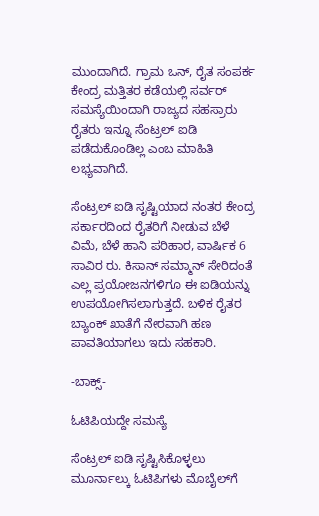ಮುಂದಾಗಿದೆ. ಗ್ರಾಮ ಒನ್‌, ರೈತ ಸಂಪರ್ಕ ಕೇಂದ್ರ ಮತ್ತಿತರ ಕಡೆಯಲ್ಲಿ ಸರ್ವರ್‌ ಸಮಸ್ಯೆಯಿಂದಾಗಿ ರಾಜ್ಯದ ಸಹಸ್ರಾರು ರೈತರು ಇನ್ನೂ ಸೆಂಟ್ರಲ್‌ ಐಡಿ ಪಡೆದುಕೊಂಡಿಲ್ಲ ಎಂಬ ಮಾಹಿತಿ ಲಭ್ಯವಾಗಿದೆ.

ಸೆಂಟ್ರಲ್‌ ಐಡಿ ಸೃಷ್ಟಿಯಾದ ನಂತರ ಕೇಂದ್ರ ಸರ್ಕಾರದಿಂದ ರೈತರಿಗೆ ನೀಡುವ ಬೆಳೆ ವಿಮೆ, ಬೆಳೆ ಹಾನಿ ಪರಿಹಾರ, ವಾರ್ಷಿಕ 6 ಸಾವಿರ ರು. ಕಿಸಾನ್‌ ಸಮ್ಮಾನ್‌ ಸೇರಿದಂತೆ ಎಲ್ಲ ಪ್ರಯೋಜನಗಳಿಗೂ ಈ ಐಡಿಯನ್ನು ಉಪಯೋಗಿಸಲಾಗುತ್ತದೆ. ಬಳಿಕ ರೈತರ ಬ್ಯಾಂಕ್‌ ಖಾತೆಗೆ ನೇರವಾಗಿ ಹಣ ಪಾವತಿಯಾಗಲು ಇದು ಸಹಕಾರಿ.

-ಬಾಕ್ಸ್‌-

ಓಟಿಪಿಯದ್ದೇ ಸಮಸ್ಯೆ

ಸೆಂಟ್ರಲ್‌ ಐಡಿ ಸೃಷ್ಟಿಸಿಕೊಳ್ಳಲು ಮೂರ್ನಾಲ್ಕು ಓಟಿಪಿಗಳು ಮೊಬೈಲ್‌ಗೆ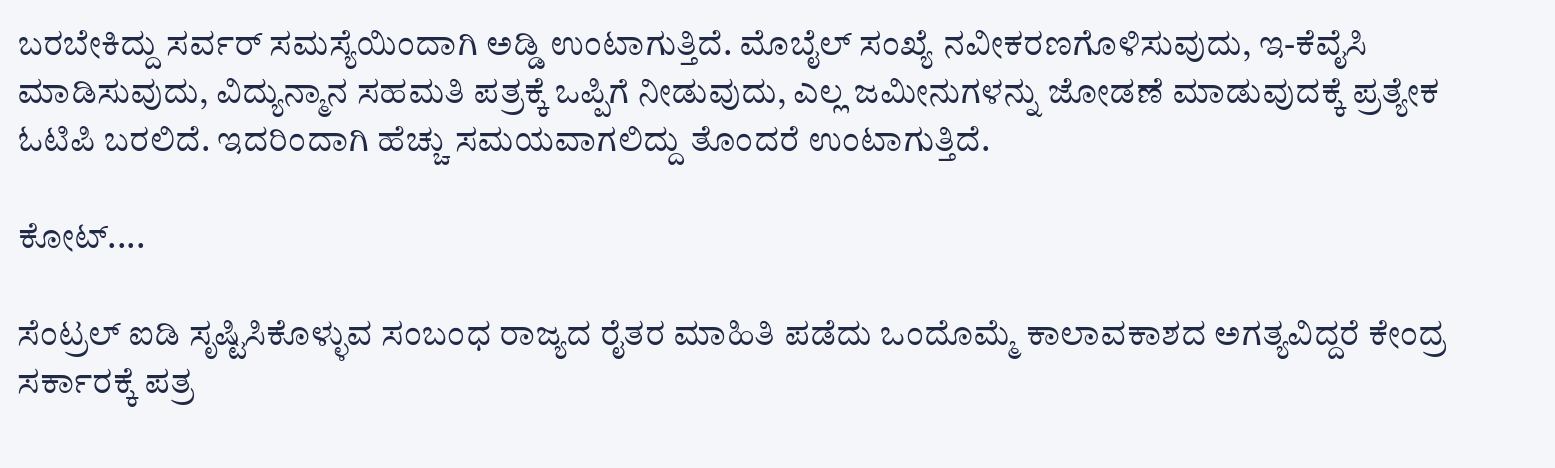ಬರಬೇಕಿದ್ದು ಸರ್ವರ್‌ ಸಮಸ್ಯೆಯಿಂದಾಗಿ ಅಡ್ಡಿ ಉಂಟಾಗುತ್ತಿದೆ. ಮೊಬೈಲ್‌ ಸಂಖ್ಯೆ ನವೀಕರಣಗೊಳಿಸುವುದು, ಇ-ಕೆವೈಸಿ ಮಾಡಿಸುವುದು, ವಿದ್ಯುನ್ಮಾನ ಸಹಮತಿ ಪತ್ರಕ್ಕೆ ಒಪ್ಪಿಗೆ ನೀಡುವುದು, ಎಲ್ಲ ಜಮೀನುಗಳನ್ನು ಜೋಡಣೆ ಮಾಡುವುದಕ್ಕೆ ಪ್ರತ್ಯೇಕ ಓಟಿಪಿ ಬರಲಿದೆ. ಇದರಿಂದಾಗಿ ಹೆಚ್ಚು ಸಮಯವಾಗಲಿದ್ದು ತೊಂದರೆ ಉಂಟಾಗುತ್ತಿದೆ.

ಕೋಟ್‌....

ಸೆಂಟ್ರಲ್‌ ಐಡಿ ಸೃಷ್ಟಿಸಿಕೊಳ್ಳುವ ಸಂಬಂಧ ರಾಜ್ಯದ ರೈತರ ಮಾಹಿತಿ ಪಡೆದು ಒಂದೊಮ್ಮೆ ಕಾಲಾವಕಾಶದ ಅಗತ್ಯವಿದ್ದರೆ ಕೇಂದ್ರ ಸರ್ಕಾರಕ್ಕೆ ಪತ್ರ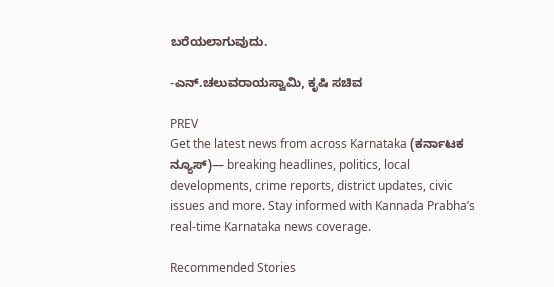ಬರೆಯಲಾಗುವುದು.

-ಎನ್‌.ಚಲುವರಾಯಸ್ವಾಮಿ, ಕೃಷಿ ಸಚಿವ

PREV
Get the latest news from across Karnataka (ಕರ್ನಾಟಕ ನ್ಯೂಸ್)— breaking headlines, politics, local developments, crime reports, district updates, civic issues and more. Stay informed with Kannada Prabha’s real‑time Karnataka news coverage.

Recommended Stories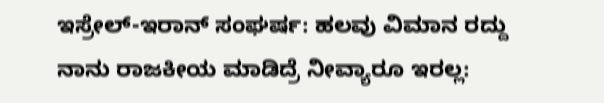ಇಸ್ರೇಲ್‌-ಇರಾನ್‌ ಸಂಘರ್ಷ: ಹಲವು ವಿಮಾನ ರದ್ದು
ನಾನು ರಾಜಕೀಯ ಮಾಡಿದ್ರೆ ನೀವ್ಯಾರೂ ಇರಲ್ಲ: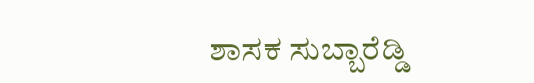ಶಾಸಕ ಸುಬ್ಬಾರೆಡ್ಡಿ